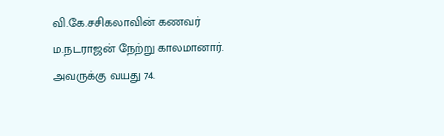வி.கே.சசிகலாவின் கணவர் ம.நடராஜன் நேற்று காலமானார். அவருக்கு வயது 74.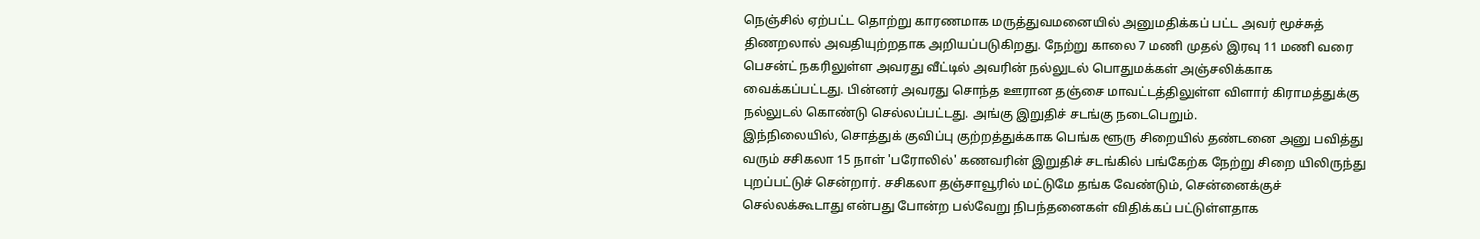நெஞ்சில் ஏற்பட்ட தொற்று காரணமாக மருத்துவமனையில் அனுமதிக்கப் பட்ட அவர் மூச்சுத் திணறலால் அவதியுற்றதாக அறியப்படுகிறது. நேற்று காலை 7 மணி முதல் இரவு 11 மணி வரை பெசன்ட் நகரிலுள்ள அவரது வீட்டில் அவரின் நல்லுடல் பொதுமக்கள் அஞ்சலிக்காக வைக்கப்பட்டது. பின்னர் அவரது சொந்த ஊரான தஞ்சை மாவட்டத்திலுள்ள விளார் கிராமத்துக்கு நல்லுடல் கொண்டு செல்லப்பட்டது. அங்கு இறுதிச் சடங்கு நடைபெறும்.
இந்நிலையில், சொத்துக் குவிப்பு குற்றத்துக்காக பெங்க ளூரு சிறையில் தண்டனை அனு பவித்து வரும் சசிகலா 15 நாள் 'பரோலில்' கணவரின் இறுதிச் சடங்கில் பங்கேற்க நேற்று சிறை யிலிருந்து புறப்பட்டுச் சென்றார். சசிகலா தஞ்சாவூரில் மட்டுமே தங்க வேண்டும், சென்னைக்குச் செல்லக்கூடாது என்பது போன்ற பல்வேறு நிபந்தனைகள் விதிக்கப் பட்டுள்ளதாக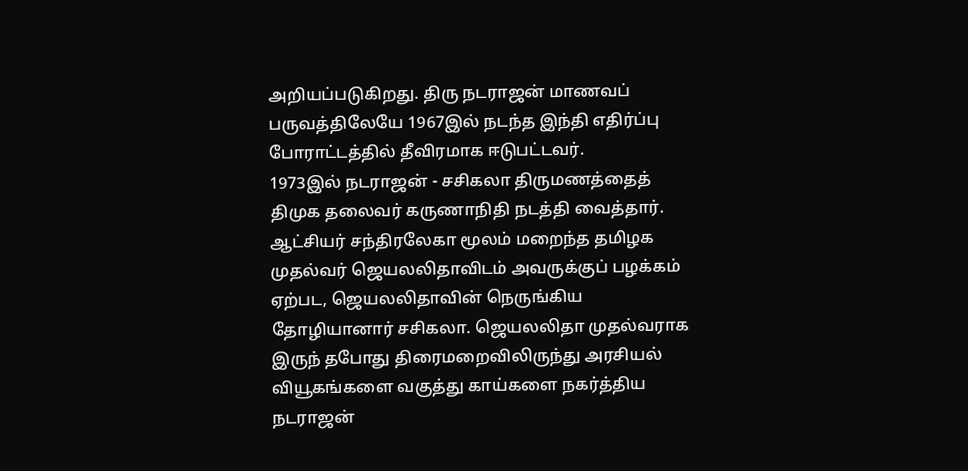அறியப்படுகிறது. திரு நடராஜன் மாணவப் பருவத்திலேயே 1967இல் நடந்த இந்தி எதிர்ப்பு போராட்டத்தில் தீவிரமாக ஈடுபட்டவர்.
1973இல் நடராஜன் - சசிகலா திருமணத்தைத் திமுக தலைவர் கருணாநிதி நடத்தி வைத்தார். ஆட்சியர் சந்திரலேகா மூலம் மறைந்த தமிழக முதல்வர் ஜெயலலிதாவிடம் அவருக்குப் பழக்கம் ஏற்பட, ஜெயலலிதாவின் நெருங்கிய தோழியானார் சசிகலா. ஜெயலலிதா முதல்வராக இருந் தபோது திரைமறைவிலிருந்து அரசியல் வியூகங்களை வகுத்து காய்களை நகர்த்திய நடராஜன்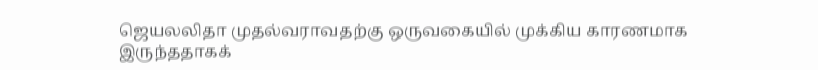ஜெயலலிதா முதல்வராவதற்கு ஒருவகையில் முக்கிய காரணமாக இருந்ததாகக்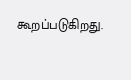கூறப்படுகிறது.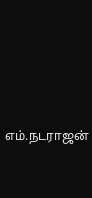எம்.நடராஜன்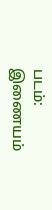படம்: இணையம்